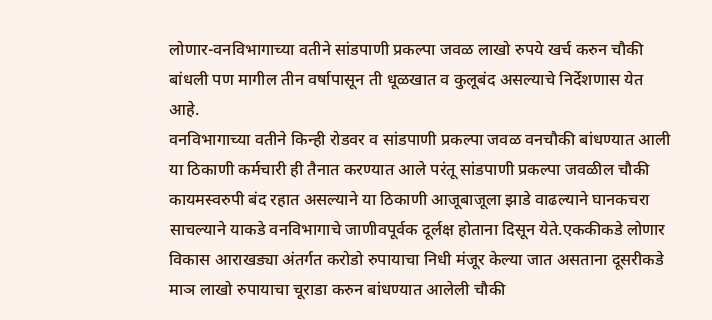लोणार-वनविभागाच्या वतीने सांडपाणी प्रकल्पा जवळ लाखो रुपये खर्च करुन चौकी बांधली पण मागील तीन वर्षापासून ती धूळखात व कुलूबंद असल्याचे निर्देशणास येत आहे.
वनविभागाच्या वतीने किन्ही रोडवर व सांडपाणी प्रकल्पा जवळ वनचौकी बांधण्यात आली या ठिकाणी कर्मचारी ही तैनात करण्यात आले परंतू सांडपाणी प्रकल्पा जवळील चौकी कायमस्वरुपी बंद रहात असल्याने या ठिकाणी आजूबाजूला झाडे वाढल्याने घानकचरा साचल्याने याकडे वनविभागाचे जाणीवपूर्वक दूर्लक्ष होताना दिसून येते.एककीकडे लोणार विकास आराखड्या अंतर्गत करोडो रुपायाचा निधी मंजूर केल्या जात असताना दूसरीकडे माञ लाखो रुपायाचा चूराडा करुन बांधण्यात आलेली चौकी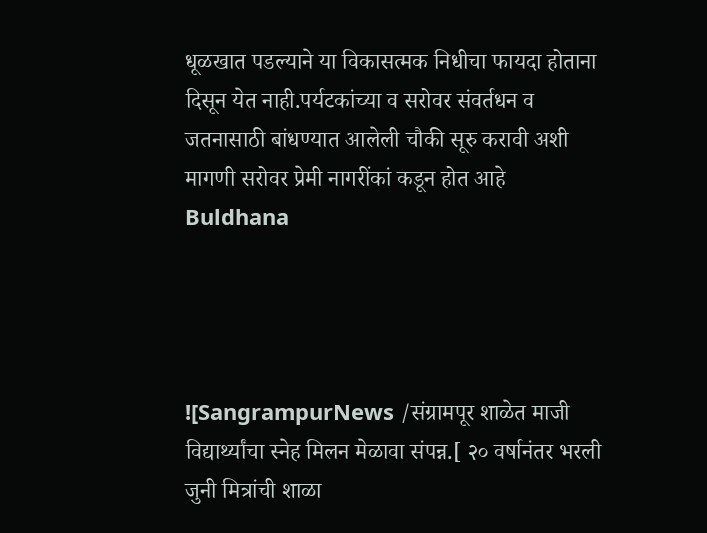धूळखात पडल्याने या विकासत्मक निधीचा फायदा होताना दिसून येत नाही.पर्यटकांच्या व सरोवर संवर्तधन व जतनासाठी बांधण्यात आलेली चौकी सूरु करावी अशी मागणी सरोवर प्रेमी नागरींकां कडून होत आहे
Buldhana




![SangrampurNews /संग्रामपूर शाळेत माजी विद्यार्थ्यांचा स्नेह मिलन मेळावा संपन्न.[ २० वर्षानंतर भरली जुनी मित्रांची शाळा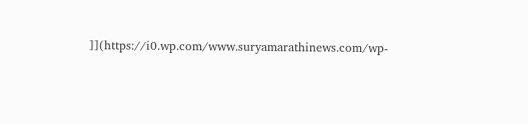]](https://i0.wp.com/www.suryamarathinews.com/wp-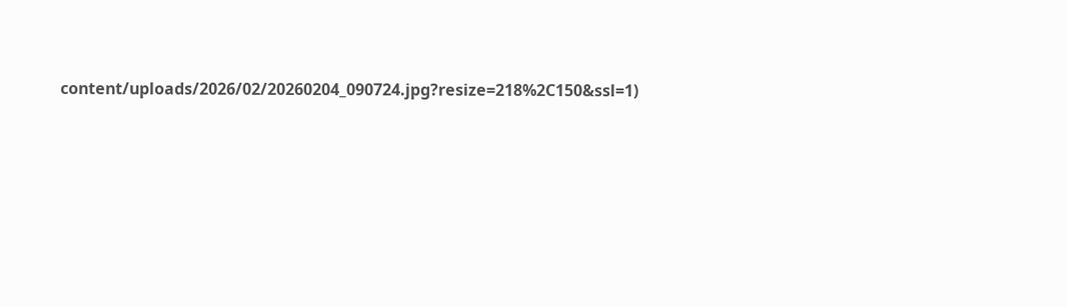content/uploads/2026/02/20260204_090724.jpg?resize=218%2C150&ssl=1)